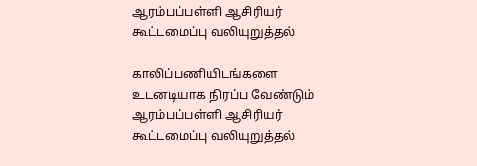ஆரம்பப்பள்ளி ஆசிரியர் கூட்டமைப்பு வலியுறுத்தல்

காலிப்பணியிடங்களை உடனடியாக நிரப்ப வேண்டும் ஆரம்பப்பள்ளி ஆசிரியர் கூட்டமைப்பு வலியுறுத்தல்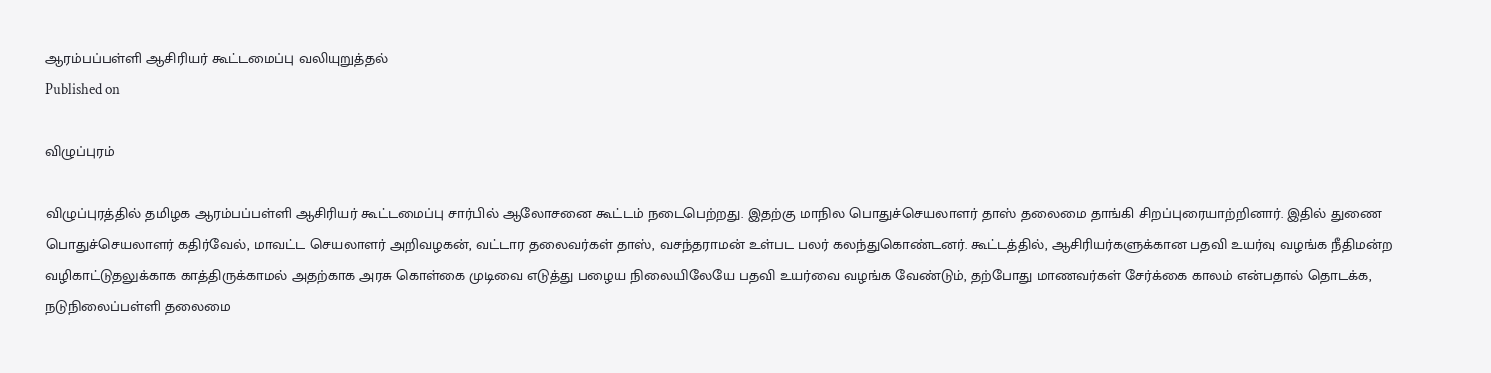ஆரம்பப்பள்ளி ஆசிரியர் கூட்டமைப்பு வலியுறுத்தல்
Published on

விழுப்புரம்

விழுப்புரத்தில் தமிழக ஆரம்பப்பள்ளி ஆசிரியர் கூட்டமைப்பு சார்பில் ஆலோசனை கூட்டம் நடைபெற்றது. இதற்கு மாநில பொதுச்செயலாளர் தாஸ் தலைமை தாங்கி சிறப்புரையாற்றினார். இதில் துணை பொதுச்செயலாளர் கதிர்வேல், மாவட்ட செயலாளர் அறிவழகன், வட்டார தலைவர்கள் தாஸ், வசந்தராமன் உள்பட பலர் கலந்துகொண்டனர். கூட்டத்தில், ஆசிரியர்களுக்கான பதவி உயர்வு வழங்க நீதிமன்ற வழிகாட்டுதலுக்காக காத்திருக்காமல் அதற்காக அரசு கொள்கை முடிவை எடுத்து பழைய நிலையிலேயே பதவி உயர்வை வழங்க வேண்டும், தற்போது மாணவர்கள் சேர்க்கை காலம் என்பதால் தொடக்க, நடுநிலைப்பள்ளி தலைமை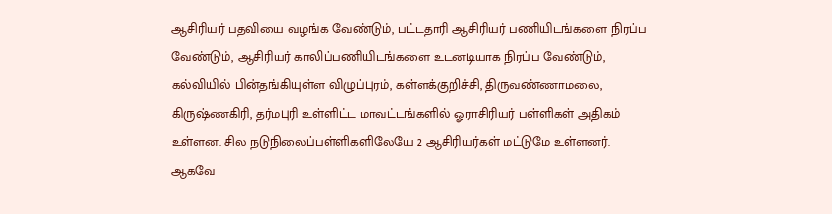ஆசிரியர் பதவியை வழங்க வேண்டும், பட்டதாரி ஆசிரியர் பணியிடங்களை நிரப்ப வேண்டும், ஆசிரியர் காலிப்பணியிடங்களை உடனடியாக நிரப்ப வேண்டும், கல்வியில் பின்தங்கியுள்ள விழுப்புரம், கள்ளக்குறிச்சி, திருவண்ணாமலை, கிருஷ்ணகிரி, தர்மபுரி உள்ளிட்ட மாவட்டங்களில் ஓராசிரியர் பள்ளிகள் அதிகம் உள்ளன. சில நடுநிலைப்பள்ளிகளிலேயே 2 ஆசிரியர்கள் மட்டுமே உள்ளனர். ஆகவே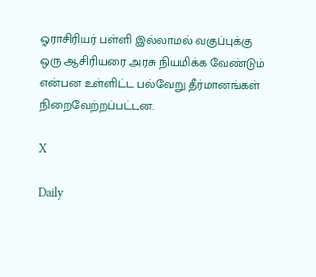ஓராசிரியர் பள்ளி இல்லாமல் வகுப்புக்கு ஒரு ஆசிரியரை அரசு நியமிக்க வேண்டும் என்பன உள்ளிட்ட பல்வேறு தீர்மானங்கள் நிறைவேற்றப்பட்டன.

X

Daily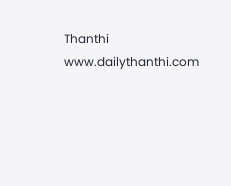Thanthi
www.dailythanthi.com